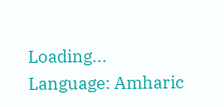Loading...
Language: Amharic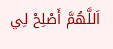اَللَّهُمَّ أَصْلِحْ لِي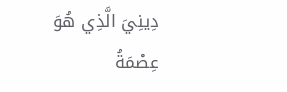دِينِيَ الَّذِي هُوَ عِصْمَةُ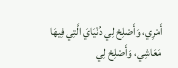أَمْرِي، وَأَصْلِحْ لِي دُنْيَايَ الَّتِي فِيهَا مَعَاشِي، وَأَصْلِحْ لِي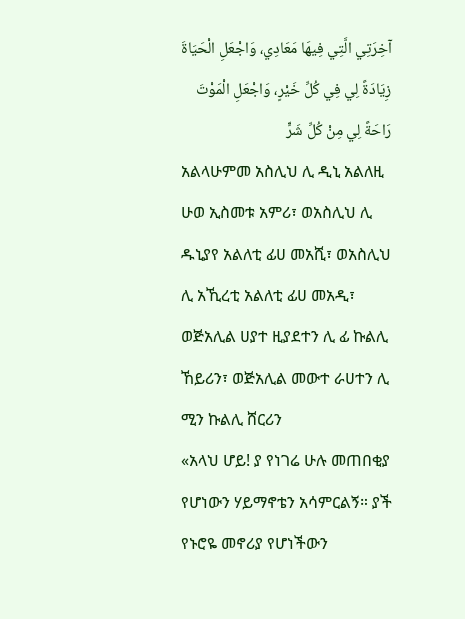آخِرَتِي الَّتِي فِيهَا مَعَادِي، وَاجْعَلِ الْحَيَاةَ زِيَادَةً لِي فِي كُلِّ خَيْرٍ، وَاجْعَلِ الْمَوْتَ رَاحَةً لِي مِنْ كُلِّ شَرٍّ
አልላሁምመ አስሊህ ሊ ዲኒ አልለዚ ሁወ ኢስመቱ አምሪ፣ ወአስሊህ ሊ ዱኒያየ አልለቲ ፊሀ መአሺ፣ ወአስሊህ ሊ አኺረቲ አልለቲ ፊሀ መአዲ፣ ወጅአሊል ሀያተ ዚያደተን ሊ ፊ ኩልሊ ኸይሪን፣ ወጅአሊል መውተ ራሀተን ሊ ሚን ኩልሊ ሸርሪን
«አላህ ሆይ! ያ የነገሬ ሁሉ መጠበቂያ የሆነውን ሃይማኖቴን አሳምርልኝ። ያች የኑሮዬ መኖሪያ የሆነችውን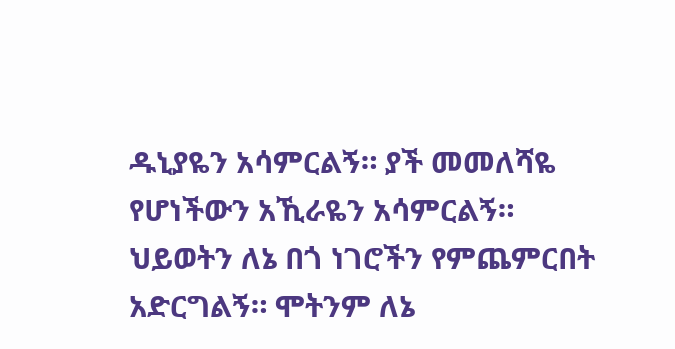ዱኒያዬን አሳምርልኝ። ያች መመለሻዬ የሆነችውን አኺራዬን አሳምርልኝ። ህይወትን ለኔ በጎ ነገሮችን የምጨምርበት አድርግልኝ። ሞትንም ለኔ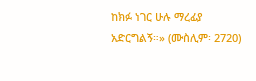ከክፉ ነገር ሁሉ ማረፊያ አድርግልኝ።» (ሙስሊም፡ 2720)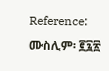Reference: ሙስሊም፡ ፪፯፳